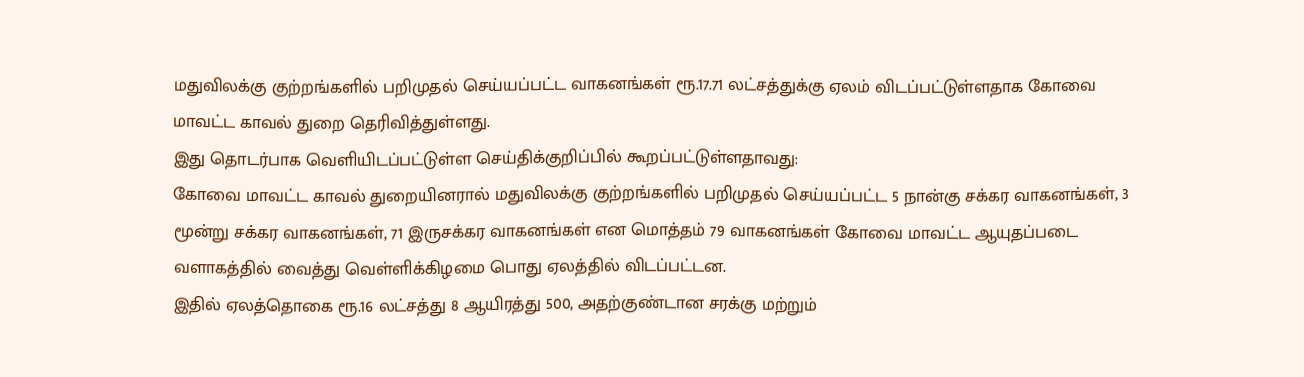மதுவிலக்கு குற்றங்களில் பறிமுதல் செய்யப்பட்ட வாகனங்கள் ரூ.17.71 லட்சத்துக்கு ஏலம் விடப்பட்டுள்ளதாக கோவை மாவட்ட காவல் துறை தெரிவித்துள்ளது.
இது தொடர்பாக வெளியிடப்பட்டுள்ள செய்திக்குறிப்பில் கூறப்பட்டுள்ளதாவது:
கோவை மாவட்ட காவல் துறையினரால் மதுவிலக்கு குற்றங்களில் பறிமுதல் செய்யப்பட்ட 5 நான்கு சக்கர வாகனங்கள், 3 மூன்று சக்கர வாகனங்கள், 71 இருசக்கர வாகனங்கள் என மொத்தம் 79 வாகனங்கள் கோவை மாவட்ட ஆயுதப்படை வளாகத்தில் வைத்து வெள்ளிக்கிழமை பொது ஏலத்தில் விடப்பட்டன.
இதில் ஏலத்தொகை ரூ.16 லட்சத்து 8 ஆயிரத்து 500, அதற்குண்டான சரக்கு மற்றும்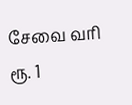சேவை வரி ரூ. 1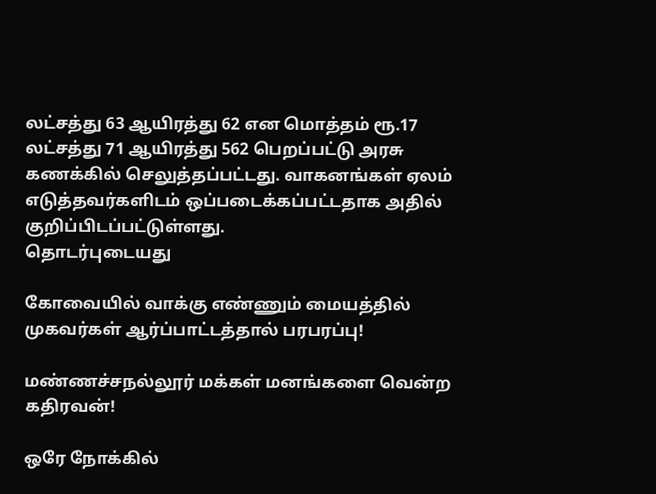லட்சத்து 63 ஆயிரத்து 62 என மொத்தம் ரூ.17 லட்சத்து 71 ஆயிரத்து 562 பெறப்பட்டு அரசு கணக்கில் செலுத்தப்பட்டது. வாகனங்கள் ஏலம் எடுத்தவர்களிடம் ஒப்படைக்கப்பட்டதாக அதில் குறிப்பிடப்பட்டுள்ளது.
தொடர்புடையது

கோவையில் வாக்கு எண்ணும் மையத்தில் முகவர்கள் ஆர்ப்பாட்டத்தால் பரபரப்பு!

மண்ணச்சநல்லூர் மக்கள் மனங்களை வென்ற கதிரவன்!

ஒரே நோக்கில்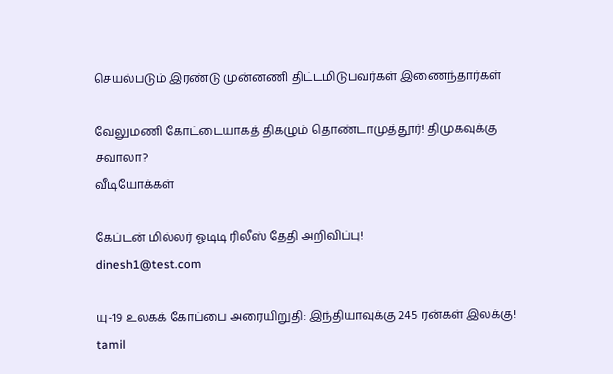செயல்படும் இரண்டு முன்னணி திட்டமிடுபவர்கள் இணைந்தார்கள்

வேலுமணி கோட்டையாகத் திகழும் தொண்டாமுத்தூர்! திமுகவுக்கு சவாலா?
வீடியோக்கள்

கேப்டன் மில்லர் ஓடிடி ரிலீஸ் தேதி அறிவிப்பு!
dinesh1@test.com

யு-19 உலகக் கோப்பை அரையிறுதி: இந்தியாவுக்கு 245 ரன்கள் இலக்கு!
tamil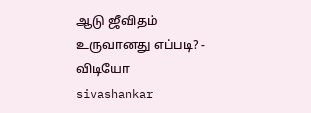ஆடு ஜீவிதம் உருவானது எப்படி? - விடியோ
sivashankar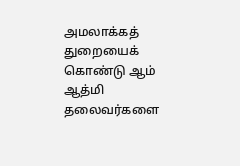அமலாக்கத் துறையைக் கொண்டு ஆம் ஆத்மி தலைவர்களை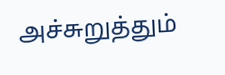அச்சுறுத்தும்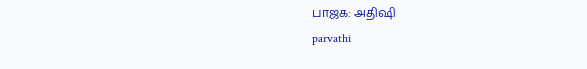பாஜக: அதிஷி
parvathi